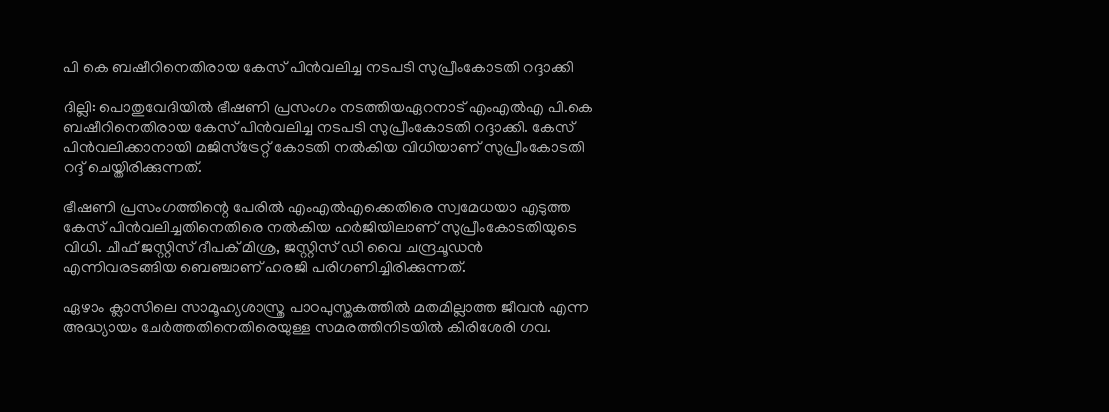പി കെ ബഷീറിനെതിരായ കേസ് പിന്‍വലിച്ച നടപടി സുപ്രീംകോടതി റദ്ദാക്കി

ദില്ലി: പൊതുവേദിയില്‍ ഭീഷണി പ്രസംഗം നടത്തിയഏറനാട് എംഎല്‍എ പി.കെ ബഷീറിനെതിരായ കേസ് പിന്‍വലിച്ച നടപടി സുപ്രീംകോടതി റദ്ദാക്കി. കേസ് പിന്‍വലിക്കാനായി മജിസ്‌ട്രേറ്റ് കോടതി നല്‍കിയ വിധിയാണ് സുപ്രീംകോടതി റദ്ദ് ചെയ്തിരിക്കുന്നത്.

ഭീഷണി പ്രസംഗത്തിന്റെ പേരില്‍ എംഎല്‍എക്കെതിരെ സ്വമേധയാ എടുത്ത കേസ് പിന്‍വലിച്ചതിനെതിരെ നല്‍കിയ ഹര്‍ജിയിലാണ് സുപ്രീംകോടതിയുടെ വിധി. ചീഫ് ജസ്റ്റിസ് ദീപക് മിശ്ര, ജസ്റ്റിസ് ഡി വൈ ചന്ദ്രചൂഡന്‍ എന്നിവരടങ്ങിയ ബെഞ്ചാണ് ഹരജി പരിഗണിച്ചിരിക്കുന്നത്.

ഏഴാം ക്ലാസിലെ സാമൂഹ്യശാസ്ത്ര പാഠപുസ്തകത്തില്‍ മതമില്ലാത്ത ജീവന്‍ എന്ന അദ്ധ്യായം ചേര്‍ത്തതിനെതിരെയുള്ള സമരത്തിനിടയില്‍ കിരിശേരി ഗവ.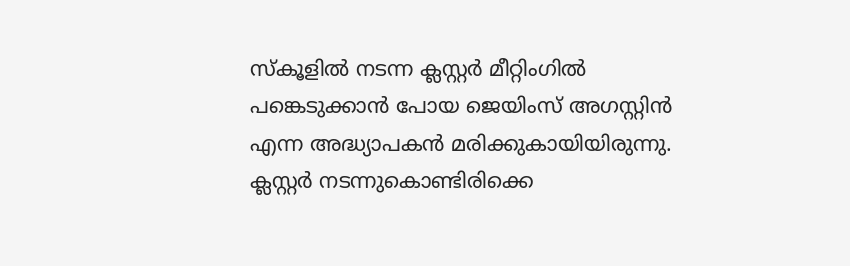സ്‌കൂളില്‍ നടന്ന ക്ലസ്റ്റര്‍ മീറ്റിംഗില്‍ പങ്കെടുക്കാന്‍ പോയ ജെയിംസ് അഗസ്റ്റിന്‍ എന്ന അദ്ധ്യാപകന്‍ മരിക്കുകായിയിരുന്നു. ക്ലസ്റ്റര്‍ നടന്നുകൊണ്ടിരിക്കെ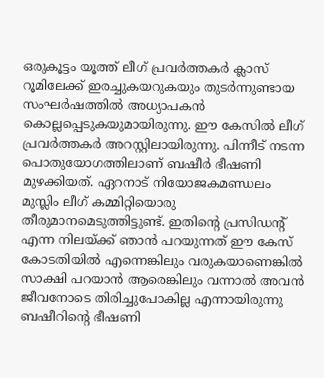ഒരുകൂട്ടം യൂത്ത് ലീഗ് പ്രവര്‍ത്തകര്‍ ക്ലാസ് റൂമിലേക്ക് ഇരച്ചുകയറുകയും തുടര്‍ന്നുണ്ടായ സംഘര്‍ഷത്തില്‍ അധ്യാപകന്‍ കൊല്ലപ്പെടുകയുമായിരുന്നു. ഈ കേസില്‍ ലീഗ് പ്രവര്‍ത്തകര്‍ അറസ്റ്റിലായിരുന്നു. പിന്നീട് നടന്ന പൊതുയോഗത്തിലാണ് ബഷീര്‍ ഭീഷണി മുഴക്കിയത്. ഏറനാട് നിയോജകമണ്ഡലം മുസ്ലിം ലീഗ് കമ്മിറ്റിയൊരു തീരുമാനമെടുത്തിട്ടുണ്ട്. ഇതിന്റെ പ്രസിഡന്റ് എന്ന നിലയ്ക്ക് ഞാന്‍ പറയുന്നത് ഈ കേസ് കോടതിയില്‍ എന്നെങ്കിലും വരുകയാണെങ്കില്‍ സാക്ഷി പറയാന്‍ ആരെങ്കിലും വന്നാല്‍ അവന്‍ ജീവനോടെ തിരിച്ചുപോകില്ല എന്നായിരുന്നു ബഷീറിന്റെ ഭീഷണി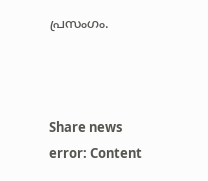പ്രസംഗം.



Share news
error: Content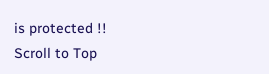is protected !!
Scroll to Top